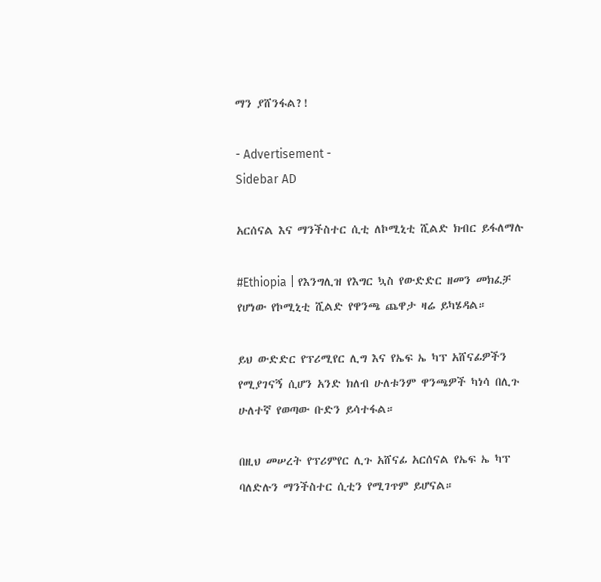ማን ያሸንፋል?!

- Advertisement -
Sidebar AD

አርሰናል እና ማንችስተር ሲቲ ለኮሚኒቲ ሺልድ ክብር ይፋለማሉ

#Ethiopia | የእንግሊዝ የእግር ኳስ የውድድር ዘመን መክፈቻ የሆነው የኮሚኒቲ ሺልድ የዋንጫ ጨዋታ ዛሬ ይካሄዳል።

ይህ ውድድር የፕሪሚየር ሊግ እና የኤፍ ኤ ካፕ አሸናፊዎችን የሚያገናኝ ሲሆን አንድ ክለብ ሁለቱንም ዋንጫዎች ካነሳ በሊጉ ሁለተኛ የወጣው ቡድን ይሳተፋል።

በዚህ መሠረት የፕሪምየር ሊጉ አሸናፊ አርሰናል የኤፍ ኤ ካፕ ባለድሉን ማንችስተር ሲቲን የሚገጥም ይሆናል።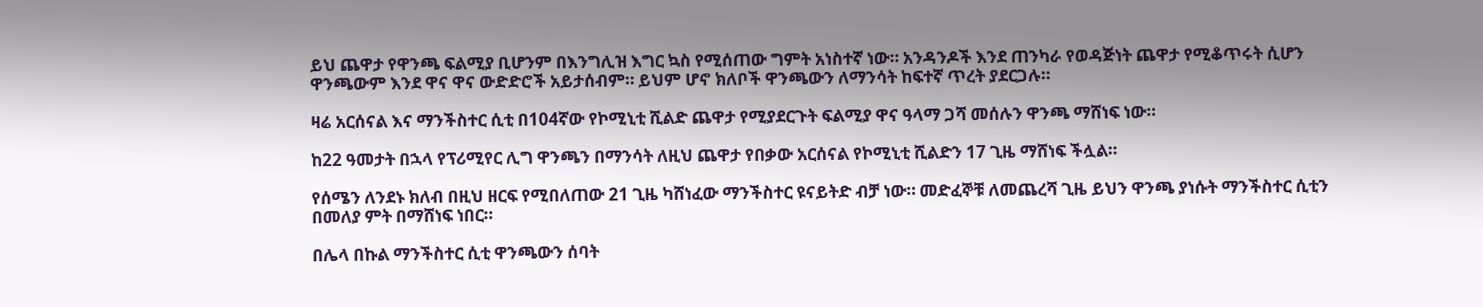ይህ ጨዋታ የዋንጫ ፍልሚያ ቢሆንም በእንግሊዝ እግር ኳስ የሚሰጠው ግምት አነስተኛ ነው። አንዳንዶች እንደ ጠንካራ የወዳጅነት ጨዋታ የሚቆጥሩት ሲሆን ዋንጫውም እንደ ዋና ዋና ውድድሮች አይታሰብም። ይህም ሆኖ ክለቦች ዋንጫውን ለማንሳት ከፍተኛ ጥረት ያደርጋሉ።

ዛሬ አርሰናል እና ማንችስተር ሲቲ በ104ኛው የኮሚኒቲ ሺልድ ጨዋታ የሚያደርጉት ፍልሚያ ዋና ዓላማ ጋሻ መሰሉን ዋንጫ ማሸነፍ ነው።

ከ22 ዓመታት በኋላ የፕሪሚየር ሊግ ዋንጫን በማንሳት ለዚህ ጨዋታ የበቃው አርሰናል የኮሚኒቲ ሺልድን 17 ጊዜ ማሸነፍ ችሏል።

የሰሜን ለንደኑ ክለብ በዚህ ዘርፍ የሚበለጠው 21 ጊዜ ካሸነፈው ማንችስተር ዩናይትድ ብቻ ነው። መድፈኞቹ ለመጨረሻ ጊዜ ይህን ዋንጫ ያነሱት ማንችስተር ሲቲን በመለያ ምት በማሸነፍ ነበር።

በሌላ በኩል ማንችስተር ሲቲ ዋንጫውን ሰባት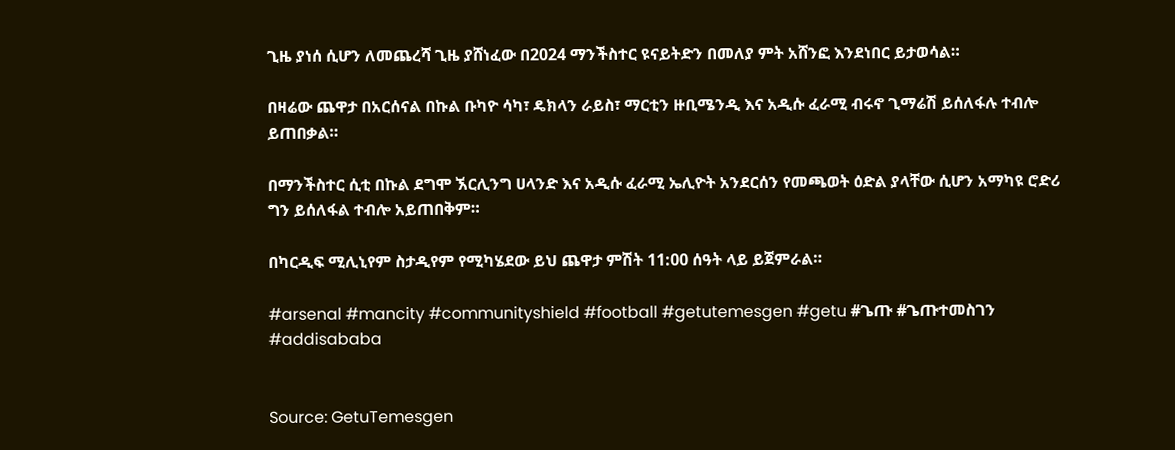ጊዜ ያነሰ ሲሆን ለመጨረሻ ጊዜ ያሸነፈው በ2024 ማንችስተር ዩናይትድን በመለያ ምት አሸንፎ እንደነበር ይታወሳል።

በዛሬው ጨዋታ በአርሰናል በኩል ቡካዮ ሳካ፣ ዴክላን ራይስ፣ ማርቲን ዙቢሜንዲ እና አዲሱ ፈራሚ ብሩኖ ጊማሬሽ ይሰለፋሉ ተብሎ ይጠበቃል።

በማንችስተር ሲቲ በኩል ደግሞ ኧርሊንግ ሀላንድ እና አዲሱ ፈራሚ ኤሊዮት አንደርሰን የመጫወት ዕድል ያላቸው ሲሆን አማካዩ ሮድሪ ግን ይሰለፋል ተብሎ አይጠበቅም።

በካርዲፍ ሚሊኒየም ስታዲየም የሚካሄደው ይህ ጨዋታ ምሽት 11:00 ሰዓት ላይ ይጀምራል።

#arsenal #mancity #communityshield #football #getutemesgen #getu #ጌጡ #ጌጡተመስገን #addisababa


Source: GetuTemesgen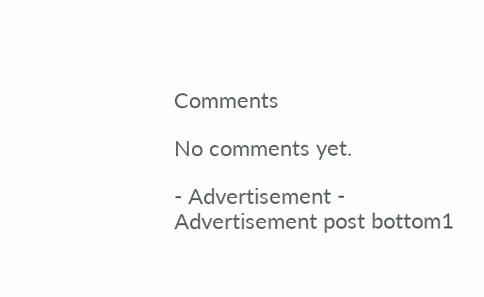Comments

No comments yet.

- Advertisement -
Advertisement post bottom1